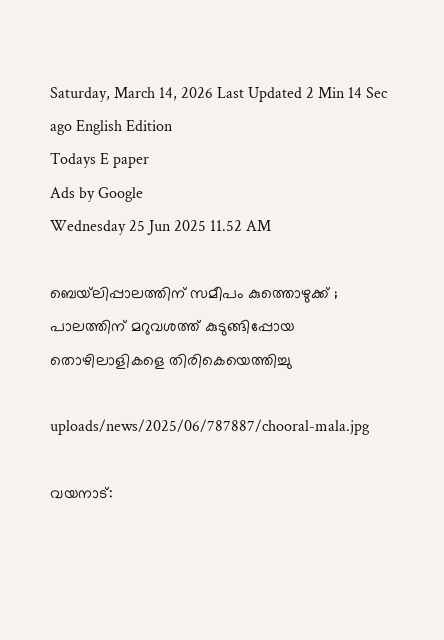Saturday, March 14, 2026 Last Updated 2 Min 14 Sec ago English Edition
Todays E paper
Ads by Google
Wednesday 25 Jun 2025 11.52 AM

ബെയ്‌ലിപ്പാലത്തിന് സമീപം കുത്തൊഴുക്ക് ; പാലത്തിന് മറുവശത്ത് കുടുങ്ങിപ്പോയ തൊഴിലാളികളെ തിരികെയെത്തിച്ചു

uploads/news/2025/06/787887/chooral-mala.jpg

വയനാട്: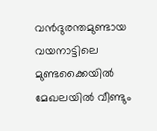വന്‍ദുരന്തമുണ്ടായ വയനാട്ടിലെ മുണ്ടക്കൈയില്‍ മേഖലയില്‍ വീണ്ടും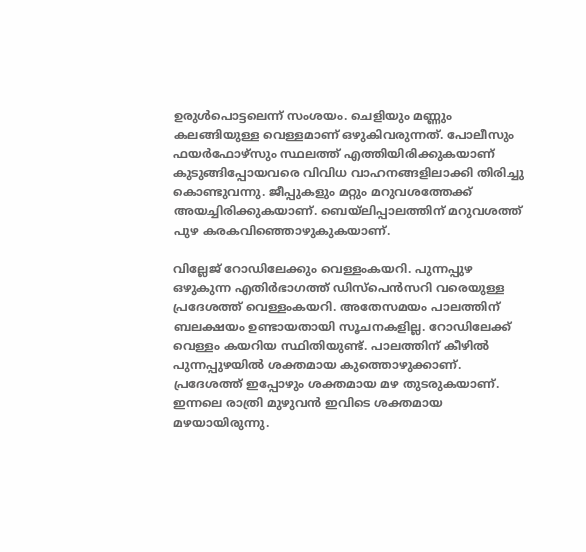ഉരുള്‍പൊട്ടലെന്ന് സംശയം. ചെളിയും മണ്ണും കലങ്ങിയുള്ള വെള്ളമാണ് ഒഴുകിവരുന്നത്. പോലീസും ഫയര്‍ഫോഴ്‌സും സ്ഥലത്ത് എത്തിയിരിക്കുകയാണ് കുടുങ്ങിപ്പോയവരെ വിവിധ വാഹനങ്ങളിലാക്കി തിരിച്ചു കൊണ്ടുവന്നു. ജീപ്പുകളും മറ്റും മറുവശത്തേക്ക് അയച്ചിരിക്കുകയാണ്. ബെയ്‌ലിപ്പാലത്തിന് മറുവശത്ത് പുഴ കരകവിഞ്ഞൊഴുകുകയാണ്.

വില്ലേജ് റോഡിലേക്കും വെള്ളംകയറി. പുന്നപ്പുഴ ഒഴുകുന്ന എതിര്‍ഭാഗത്ത് ഡിസ്‌പെന്‍സറി വരെയുള്ള പ്രദേശത്ത് വെള്ളംകയറി. അതേസമയം പാലത്തിന് ബലക്ഷയം ഉണ്ടായതായി സൂചനകളില്ല. റോഡിലേക്ക് വെള്ളം കയറിയ സ്ഥിതിയുണ്ട്. പാലത്തിന് കീഴില്‍ പുന്നപ്പുഴയില്‍ ശക്തമായ കുത്തൊഴുക്കാണ്. പ്രദേശത്ത് ഇപ്പോഴും ശക്തമായ മഴ തുടരുകയാണ്. ഇന്നലെ രാത്രി മുഴുവന്‍ ഇവിടെ ശക്തമായ മഴയായിരുന്നു.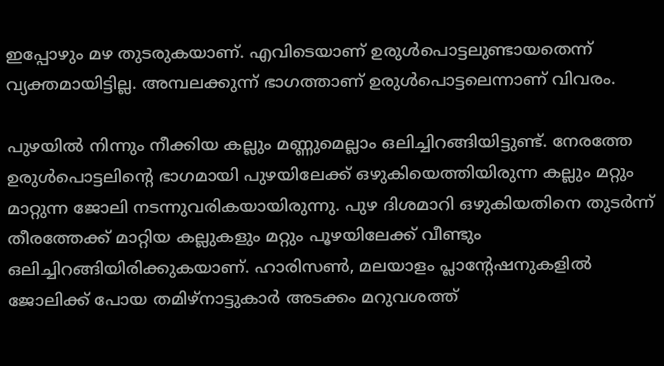ഇപ്പോഴും മഴ തുടരുകയാണ്. എവിടെയാണ് ഉരുള്‍പൊട്ടലുണ്ടായതെന്ന് വ്യക്തമായിട്ടില്ല. അമ്പലക്കുന്ന് ഭാഗത്താണ് ഉരുള്‍പൊട്ടലെന്നാണ് വിവരം.

പുഴയില്‍ നിന്നും നീക്കിയ കല്ലും മണ്ണുമെല്ലാം ഒലിച്ചിറങ്ങിയിട്ടുണ്ട്. നേരത്തേ ഉരുള്‍പൊട്ടലിന്റെ ഭാഗമായി പുഴയിലേക്ക് ഒഴുകിയെത്തിയിരുന്ന കല്ലും മറ്റും മാറ്റുന്ന ജോലി നടന്നുവരികയായിരുന്നു. പുഴ ദിശമാറി ഒഴുകിയതിനെ തുടര്‍ന്ന് തീരത്തേക്ക് മാറ്റിയ കല്ലുകളും മറ്റും പൂഴയിലേക്ക് വീണ്ടും ഒലിച്ചിറങ്ങിയിരിക്കുകയാണ്. ഹാരിസണ്‍, മലയാളം പ്ലാന്റേഷനുകളില്‍ ജോലിക്ക് പോയ തമിഴ്‌നാട്ടുകാര്‍ അടക്കം മറുവശത്ത്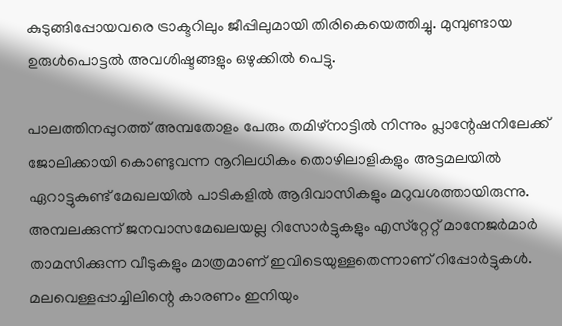കുടുങ്ങിപ്പോയവരെ ട്രാക്ടറിലും ജീപ്പിലുമായി തിരികെയെത്തിച്ചു. മുമ്പുണ്ടായ ഉരുള്‍പൊട്ടല്‍ അവശിഷ്ടങ്ങളും ഒഴുക്കില്‍ പെട്ടു.

പാലത്തിനപ്പുറത്ത് അമ്പതോളം പേരും തമിഴ്‌നാട്ടില്‍ നിന്നും പ്ലാന്റേഷനിലേക്ക് ജോലിക്കായി കൊണ്ടുവന്ന നൂറിലധികം തൊഴിലാളികളും അട്ടമലയില്‍ ഏറാട്ടുകുണ്ട് മേഖലയില്‍ പാടികളില്‍ ആദിവാസികളും മറുവശത്തായിരുന്നു. അമ്പലക്കുന്ന് ജനവാസമേഖലയല്ല റിസോര്‍ട്ടുകളും എസ്‌റ്റേറ്റ് മാനേജര്‍മാര്‍ താമസിക്കുന്ന വീടുകളും മാത്രമാണ് ഇവിടെയുള്ളതെന്നാണ് റിപ്പോര്‍ട്ടുകള്‍. മലവെള്ളപ്പാച്ചിലിന്റെ കാരണം ഇനിയും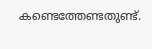കണ്ടെത്തേണ്ടതുണ്ട്.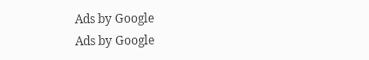Ads by Google
Ads by Google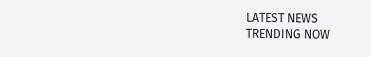LATEST NEWS
TRENDING NOW